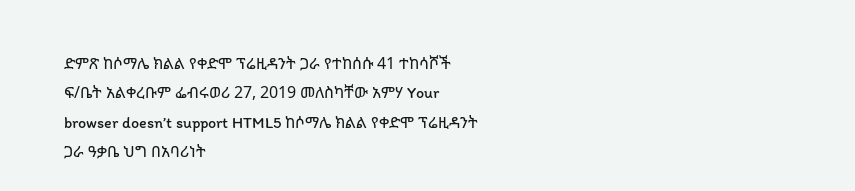ድምጽ ከሶማሌ ክልል የቀድሞ ፕሬዚዳንት ጋራ የተከሰሱ 41 ተከሳሾች ፍ/ቤት አልቀረቡም ፌብሩወሪ 27, 2019 መለስካቸው አምሃ Your browser doesn’t support HTML5 ከሶማሌ ክልል የቀድሞ ፕሬዚዳንት ጋራ ዓቃቤ ህግ በአባሪነት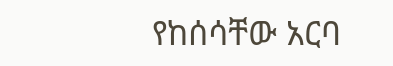የከሰሳቸው አርባ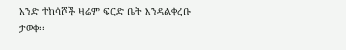አንድ ተከሳሾች ዛሬም ፍርድ ቤት እንዳልቀረቡ ታወቀ፡፡